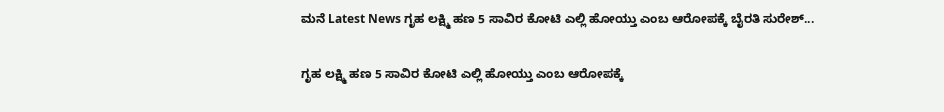ಮನೆ Latest News ಗೃಹ ಲಕ್ಷ್ಮಿ ಹಣ 5 ಸಾವಿರ ಕೋಟಿ ಎಲ್ಲಿ ಹೋಯ್ತು ಎಂಬ ಆರೋಪಕ್ಕೆ ಬೈರತಿ ಸುರೇಶ್...

ಗೃಹ ಲಕ್ಷ್ಮಿ ಹಣ 5 ಸಾವಿರ ಕೋಟಿ ಎಲ್ಲಿ ಹೋಯ್ತು ಎಂಬ ಆರೋಪಕ್ಕೆ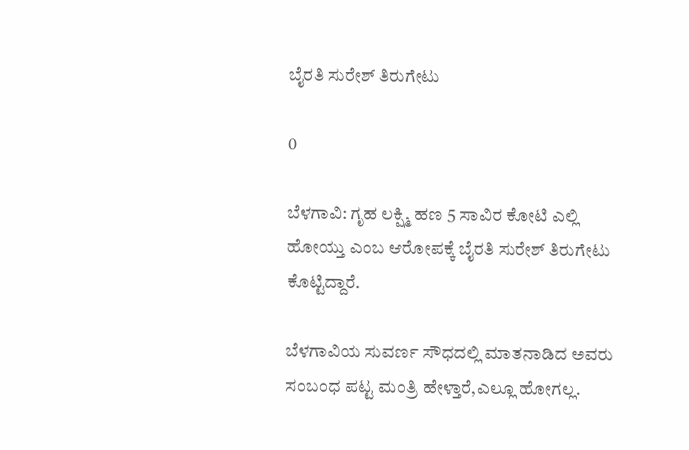ಬೈರತಿ ಸುರೇಶ್ ತಿರುಗೇಟು

0

ಬೆಳಗಾವಿ: ಗೃಹ ಲಕ್ಷ್ಮಿ ಹಣ 5 ಸಾವಿರ ಕೋಟಿ ಎಲ್ಲಿ ಹೋಯ್ತು ಎಂಬ ಆರೋಪಕ್ಕೆ ಬೈರತಿ ಸುರೇಶ್ ತಿರುಗೇಟು ಕೊಟ್ಟಿದ್ದಾರೆ.

ಬೆಳಗಾವಿಯ ಸುವರ್ಣ ಸೌಧದಲ್ಲಿ ಮಾತನಾಡಿದ ಅವರು ಸಂಬಂಧ ಪಟ್ಟ ಮಂತ್ರಿ ಹೇಳ್ತಾರೆ,ಎಲ್ಲೂ ಹೋಗಲ್ಲ.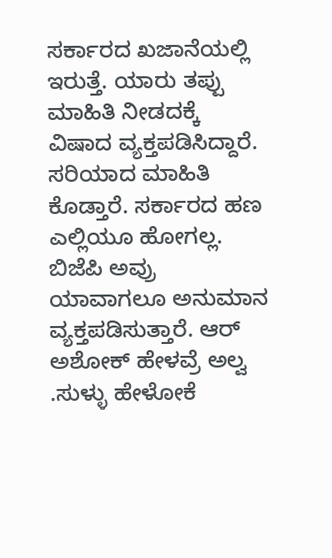ಸರ್ಕಾರದ ಖಜಾನೆಯಲ್ಲಿ ಇರುತ್ತೆ. ಯಾರು ತಪ್ಪು ಮಾಹಿತಿ ನೀಡದಕ್ಕೆ ವಿಷಾದ ವ್ಯಕ್ತಪಡಿಸಿದ್ದಾರೆ. ಸರಿಯಾದ ಮಾಹಿತಿ ಕೊಡ್ತಾರೆ. ಸರ್ಕಾರದ ಹಣ ಎಲ್ಲಿಯೂ ಹೋಗಲ್ಲ. ಬಿಜೆಪಿ ಅವ್ರು ಯಾವಾಗಲೂ ಅನುಮಾನ ವ್ಯಕ್ತಪಡಿಸುತ್ತಾರೆ. ಆರ್ ಅಶೋಕ್ ಹೇಳವ್ರೆ ಅಲ್ವ .ಸುಳ್ಳು ಹೇಳೋಕೆ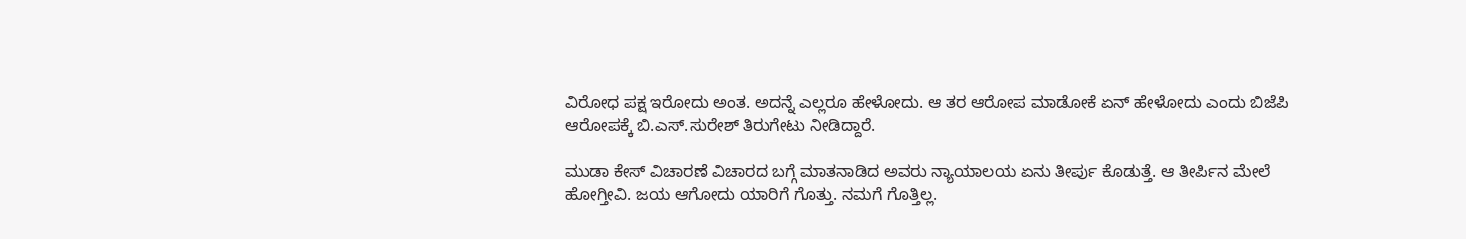ವಿರೋಧ ಪಕ್ಷ ಇರೋದು ಅಂತ. ಅದನ್ನೆ ಎಲ್ಲರೂ ಹೇಳೋದು. ಆ ತರ ಆರೋಪ ಮಾಡೋಕೆ ಏನ್ ಹೇಳೋದು ಎಂದು ಬಿಜೆಪಿ ಆರೋಪಕ್ಕೆ ಬಿ.ಎಸ್.ಸುರೇಶ್ ತಿರುಗೇಟು ನೀಡಿದ್ದಾರೆ.

ಮುಡಾ ಕೇಸ್ ವಿಚಾರಣೆ ವಿಚಾರದ ಬಗ್ಗೆ ಮಾತನಾಡಿದ ಅವರು ನ್ಯಾಯಾಲಯ ಏನು ತೀರ್ಪು ಕೊಡುತ್ತೆ. ಆ ತೀರ್ಪಿನ ಮೇಲೆ ಹೋಗ್ತೀವಿ. ಜಯ ಆಗೋದು ಯಾರಿಗೆ ಗೊತ್ತು. ನಮಗೆ ಗೊತ್ತಿಲ್ಲ.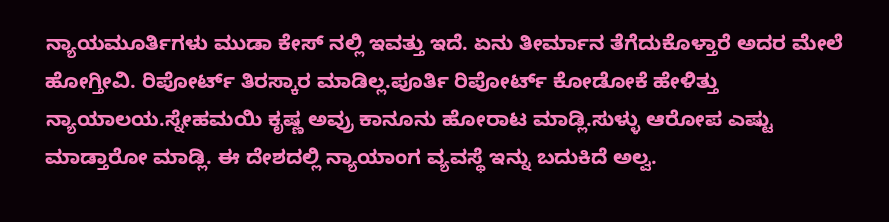ನ್ಯಾಯಮೂರ್ತಿಗಳು ಮುಡಾ ಕೇಸ್ ನಲ್ಲಿ ಇವತ್ತು ಇದೆ. ಏನು ತೀರ್ಮಾನ ತೆಗೆದುಕೊಳ್ತಾರೆ ಅದರ ಮೇಲೆ ಹೋಗ್ತೀವಿ. ರಿಪೋರ್ಟ್ ತಿರಸ್ಕಾರ ಮಾಡಿಲ್ಲ.ಪೂರ್ತಿ ರಿಪೋರ್ಟ್ ಕೋಡೋಕೆ ಹೇಳಿತ್ತು ನ್ಯಾಯಾಲಯ.ಸ್ನೇಹಮಯಿ ಕೃಷ್ಣ ಅವ್ರು ಕಾನೂನು ಹೋರಾಟ ಮಾಡ್ಲಿ.ಸುಳ್ಳು ಆರೋಪ ಎಷ್ಟು ಮಾಡ್ತಾರೋ ಮಾಡ್ಲಿ. ಈ ದೇಶದಲ್ಲಿ ನ್ಯಾಯಾಂಗ ವ್ಯವಸ್ಥೆ ಇನ್ನು ಬದುಕಿದೆ ಅಲ್ವ.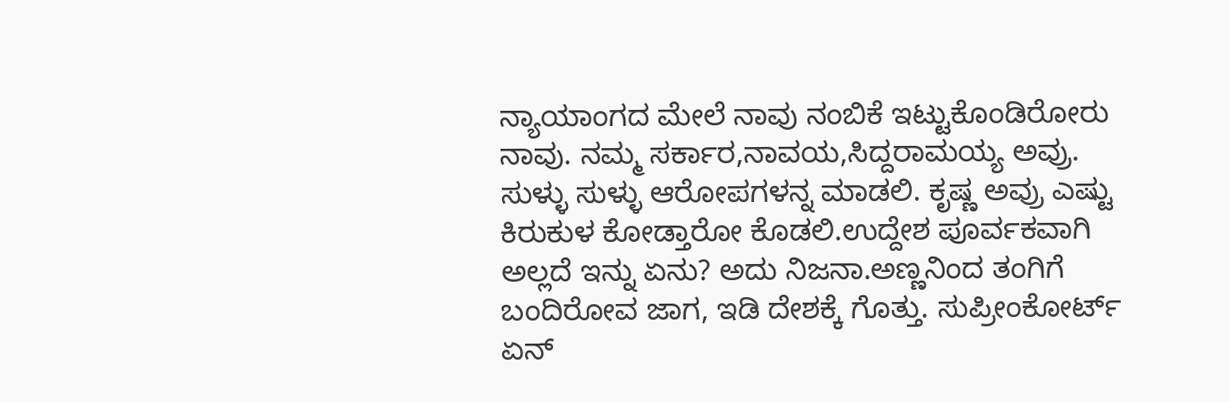ನ್ಯಾಯಾಂಗದ ಮೇಲೆ ನಾವು ನಂಬಿಕೆ ಇಟ್ಟುಕೊಂಡಿರೋರು ನಾವು. ನಮ್ಮ ಸರ್ಕಾರ,ನಾವಯ,ಸಿದ್ದರಾಮಯ್ಯ ಅವ್ರು. ಸುಳ್ಳು ಸುಳ್ಳು ಆರೋಪಗಳನ್ನ ಮಾಡಲಿ. ಕೃಷ್ಣ ಅವ್ರು ಎಷ್ಟು ಕಿರುಕುಳ ಕೋಡ್ತಾರೋ ಕೊಡಲಿ.ಉದ್ದೇಶ ಪೂರ್ವಕವಾಗಿ ಅಲ್ಲದೆ ಇನ್ನು ಏನು? ಅದು ನಿಜನಾ.ಅಣ್ಣನಿಂದ ತಂಗಿಗೆ ಬಂದಿರೋವ ಜಾಗ, ಇಡಿ ದೇಶಕ್ಕೆ ಗೊತ್ತು. ಸುಪ್ರೀಂಕೋರ್ಟ್ ಏನ್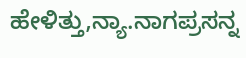ಹೇಳಿತ್ತು,ನ್ಯಾ.ನಾಗಪ್ರಸನ್ನ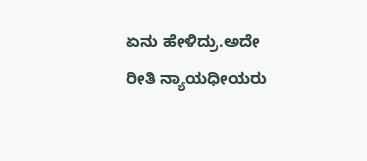ಏನು ಹೇಳಿದ್ರು.ಅದೇ ರೀತಿ ನ್ಯಾಯಧೀಯರು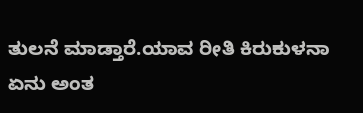ತುಲನೆ ಮಾಡ್ತಾರೆ.ಯಾವ ರೀತಿ ಕಿರುಕುಳನಾ ಏನು ಅಂತ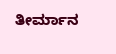ತೀರ್ಮಾನ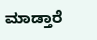ಮಾಡ್ತಾರೆ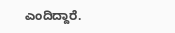ಎಂದಿದ್ದಾರೆ.